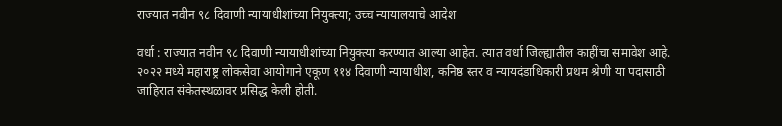राज्यात नवीन ९८ दिवाणी न्यायाधीशांच्या नियुक्त्या; उच्च न्यायालयाचे आदेश

वर्धा : राज्यात नवीन ९८ दिवाणी न्यायाधीशांच्या नियुक्त्या करण्यात आल्या आहेत. त्यात वर्धा जिल्ह्यातील काहींचा समावेश आहे. २०२२ मध्ये महाराष्ट्र लोकसेवा आयोगाने एकूण ११४ दिवाणी न्यायाधीश, कनिष्ठ स्तर व न्यायदंडाधिकारी प्रथम श्रेणी या पदासाठी जाहिरात संकेतस्थळावर प्रसिद्ध केली होती.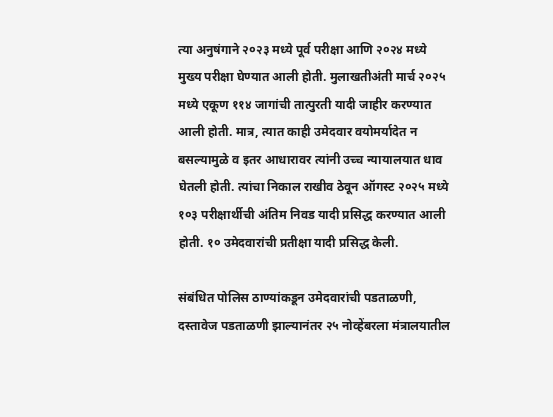त्या अनुषंगाने २०२३ मध्ये पूर्व परीक्षा आणि २०२४ मध्ये मुख्य परीक्षा घेण्यात आली होती. मुलाखतीअंती मार्च २०२५ मध्ये एकूण ११४ जागांची तात्पुरती यादी जाहीर करण्यात आली होती. मात्र, त्यात काही उमेदवार वयोमर्यादेत न बसल्यामुळे व इतर आधारावर त्यांनी उच्च न्यायालयात धाव घेतली होती. त्यांचा निकाल राखीव ठेवून ऑगस्ट २०२५ मध्ये १०३ परीक्षार्थीची अंतिम निवड यादी प्रसिद्ध करण्यात आली होती. १० उमेदवारांची प्रतीक्षा यादी प्रसिद्ध केली.

संबंधित पोलिस ठाण्यांकडून उमेदवारांची पडताळणी, दस्तावेज पडताळणी झाल्यानंतर २५ नोव्हेंबरला मंत्रालयातील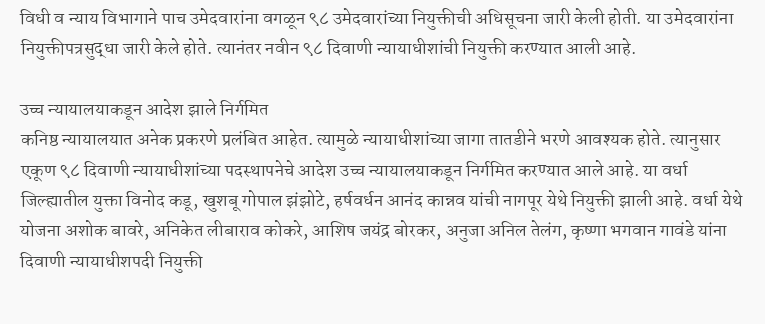विधी व न्याय विभागाने पाच उमेदवारांना वगळून ९८ उमेदवारांच्या नियुक्तीची अधिसूचना जारी केली होती. या उमेदवारांना नियुक्तीपत्रसुद्धा जारी केले होते. त्यानंतर नवीन ९८ दिवाणी न्यायाधीशांची नियुक्ती करण्यात आली आहे.

उच्च न्यायालयाकडून आदेश झाले निर्गमित
कनिष्ठ न्यायालयात अनेक प्रकरणे प्रलंबित आहेत. त्यामुळे न्यायाधीशांच्या जागा तातडीने भरणे आवश्यक होते. त्यानुसार एकूण ९८ दिवाणी न्यायाधीशांच्या पदस्थापनेचे आदेश उच्च न्यायालयाकडून निर्गमित करण्यात आले आहे. या वर्धा जिल्ह्यातील युक्ता विनोद कडू, खुशबू गोपाल झंझोटे, हर्षवर्धन आनंद कान्नव यांची नागपूर येथे नियुक्ती झाली आहे. वर्धा येथे योजना अशोक बावरे, अनिकेत लीबाराव कोकरे, आशिष जयंद्र बोरकर, अनुजा अनिल तेलंग, कृष्णा भगवान गावंडे यांना दिवाणी न्यायाधीशपदी नियुक्ती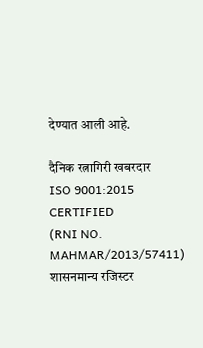देण्यात आली आहे.

दैनिक रत्नागिरी खबरदार
ISO 9001:2015 CERTIFIED
(RNI NO. MAHMAR/2013/57411)
शासनमान्य रजिस्टर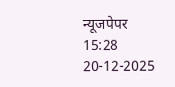न्यूजपेपर
15:28 20-12-2025